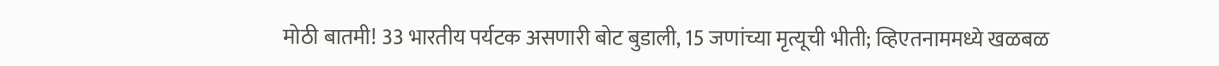मोठी बातमी! 33 भारतीय पर्यटक असणारी बोट बुडाली, 15 जणांच्या मृत्यूची भीती; व्हिएतनाममध्ये खळबळ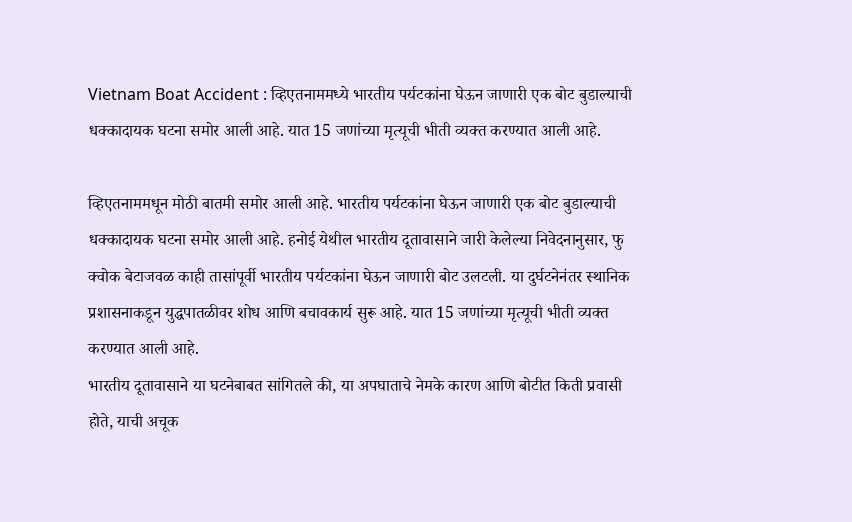Vietnam Boat Accident : व्हिएतनाममध्ये भारतीय पर्यटकांना घेऊन जाणारी एक बोट बुडाल्याची धक्कादायक घटना समोर आली आहे. यात 15 जणांच्या मृत्यूची भीती व्यक्त करण्यात आली आहे.

व्हिएतनाममधून मोठी बातमी समोर आली आहे. भारतीय पर्यटकांना घेऊन जाणारी एक बोट बुडाल्याची धक्कादायक घटना समोर आली आहे. हनोई येथील भारतीय दूतावासाने जारी केलेल्या निवेदनानुसार, फु क्वोक बेटाजवळ काही तासांपूर्वी भारतीय पर्यटकांना घेऊन जाणारी बोट उलटली. या दुर्घटनेनंतर स्थानिक प्रशासनाकडून युद्धपातळीवर शोध आणि बचावकार्य सुरू आहे. यात 15 जणांच्या मृत्यूची भीती व्यक्त करण्यात आली आहे.
भारतीय दूतावासाने या घटनेबाबत सांगितले की, या अपघाताचे नेमके कारण आणि बोटीत किती प्रवासी होते, याची अचूक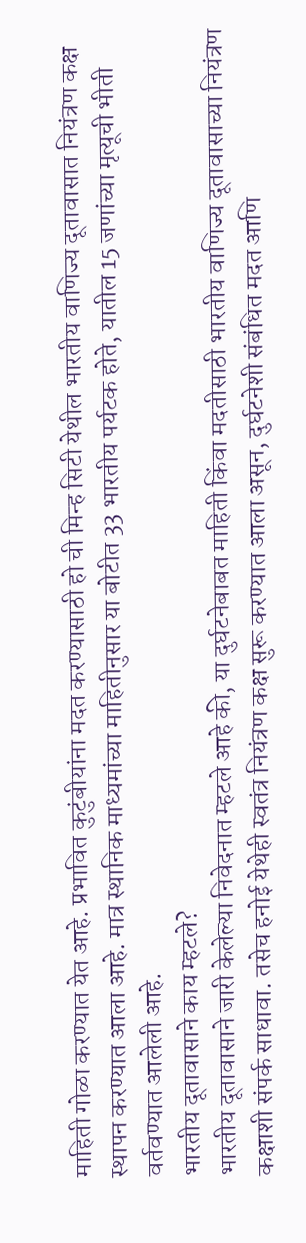माहिती गोळा करण्यात येत आहे. प्रभावित कुटुंबीयांना मदत करण्यासाठी हो ची मिन्ह सिटी येथील भारतीय वाणिज्य दूतावासात नियंत्रण कक्ष स्थापन करण्यात आला आहे. मात्र स्थानिक माध्यमांच्या माहितीनुसार या बोटीत 33 भारतीय पर्यटक होते, यातील 15 जणांच्या मृत्यूची भीती वर्तवण्यात आलेली आहे.
भारतीय दूतावासाने काय म्हटले?
भारतीय दूतावासाने जारी केलेल्या निवेदनात म्हटले आहे की, या दुर्घटनेबाबत माहिती किंवा मदतीसाठी भारतीय वाणिज्य दूतावासाच्या नियंत्रण कक्षाशी संपर्क साधावा. तसेच हनोई येथेही स्वतंत्र नियंत्रण कक्ष सुरू करण्यात आला असून, दुर्घटनेशी संबंधित मदत आणि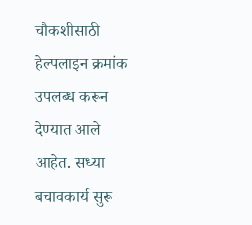चौकशीसाठी हेल्पलाइन क्रमांक उपलब्ध करून देण्यात आले आहेत. सध्या बचावकार्य सुरू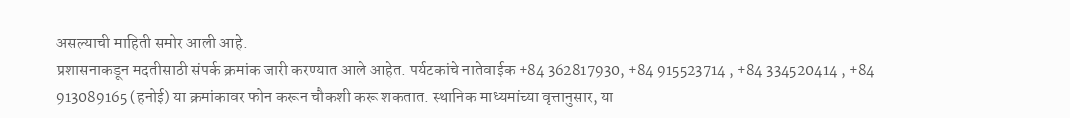असल्याची माहिती समोर आली आहे.
प्रशासनाकडून मदतीसाठी संपर्क क्रमांक जारी करण्यात आले आहेत. पर्यटकांचे नातेवाईक +84 362817930, +84 915523714 , +84 334520414 , +84 913089165 (हनोई) या क्रमांकावर फोन करून चौकशी करू शकतात. स्थानिक माध्यमांच्या वृत्तानुसार, या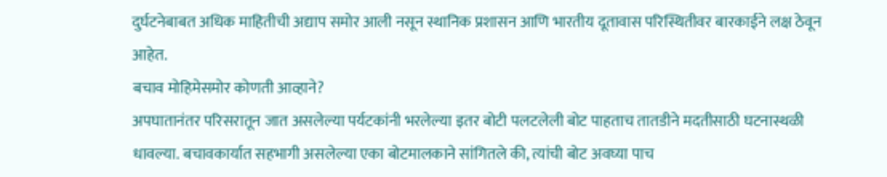दुर्घटनेबाबत अधिक माहितीची अद्याप समोर आली नसून स्थानिक प्रशासन आणि भारतीय दूतावास परिस्थितीवर बारकाईने लक्ष ठेवून आहेत.
बचाव मोहिमेसमोर कोणती आव्हाने?
अपघातानंतर परिसरातून जात असलेल्या पर्यटकांनी भरलेल्या इतर बोटी पलटलेली बोट पाहताच तातडीने मदतीसाठी घटनास्थळी धावल्या. बचावकार्यात सहभागी असलेल्या एका बोटमालकाने सांगितले की, त्यांची बोट अवघ्या पाच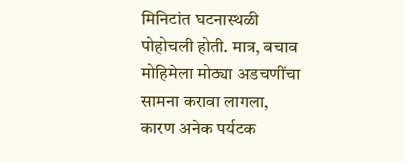मिनिटांत घटनास्थळी पोहोचली होती. मात्र, बचाव मोहिमेला मोठ्या अडचणींचा सामना करावा लागला, कारण अनेक पर्यटक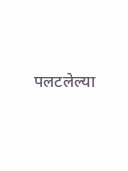पलटलेल्या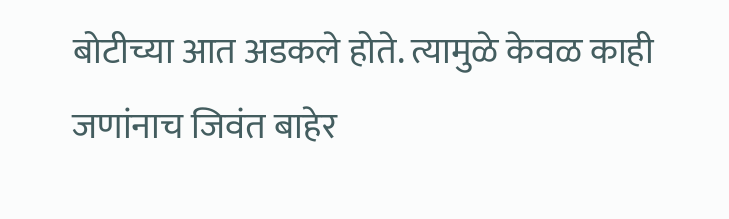बोटीच्या आत अडकले होते. त्यामुळे केवळ काही जणांनाच जिवंत बाहेर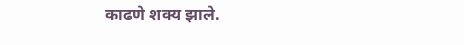काढणे शक्य झाले.